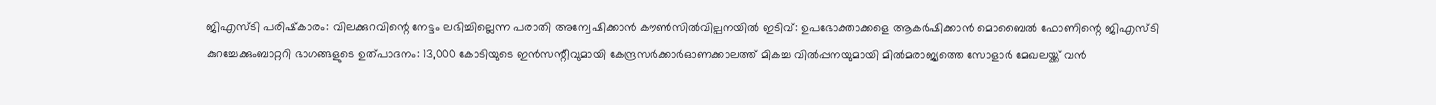ജിഎസ്ടി പരിഷ്‌കാരം: വിലക്കുറവിന്റെ നേട്ടം ലഭിച്ചില്ലെന്ന പരാതി അന്വേഷിക്കാൻ കൗൺസിൽവില്പനയിൽ ഇടിവ്: ഉപഭോക്താക്കളെ ആകർഷിക്കാൻ മൊബൈൽ ഫോണിന്റെ ജിഎസ്ടി കുറച്ചേക്കുംബാറ്ററി ഭാഗങ്ങളുടെ ഉത്പാദനം: 13,000 കോടിയുടെ ഇൻസന്റീവുമായി കേന്ദ്രസർക്കാർഓണക്കാലത്ത് മികച്ച വിൽപ്പനയുമായി മില്‍മരാജ്യത്തെ സോളാർ മേഖലയ്ക്ക് വൻ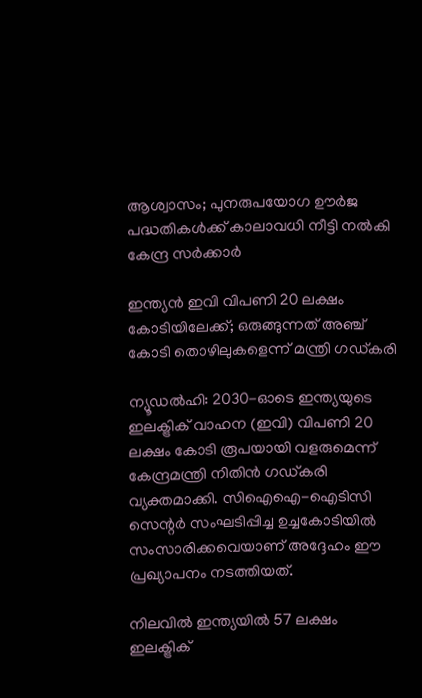ആശ്വാസം; പുനരുപയോഗ ഊർജ പദ്ധതികൾക്ക് കാലാവധി നീട്ടി നൽകി കേന്ദ്ര സർക്കാർ

ഇന്ത്യൻ ഇവി വിപണി 20 ലക്ഷം കോടിയിലേക്ക്; ഒരുങ്ങുന്നത് അഞ്ച് കോടി തൊഴിലുകളെന്ന് മന്ത്രി ഗഡ്കരി

ന്യൂഡൽഹി: 2030-ഓടെ ഇന്ത്യയുടെ ഇലക്ട്രിക് വാഹന (ഇവി) വിപണി 20 ലക്ഷം കോടി രൂപയായി വളരുമെന്ന് കേന്ദ്രമന്ത്രി നിതിന്‍ ഗഡ്കരി വ്യക്തമാക്കി. സിഐഐ-ഐടിസി സെന്റര്‍ സംഘടിപ്പിച്ച ഉച്ചകോടിയില്‍ സംസാരിക്കവെയാണ് അദ്ദേഹം ഈ പ്രഖ്യാപനം നടത്തിയത്.

നിലവില്‍ ഇന്ത്യയില്‍ 57 ലക്ഷം ഇലക്ട്രിക്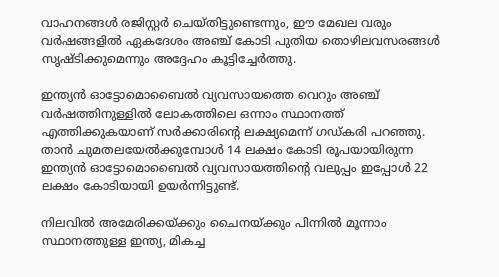വാഹനങ്ങള്‍ രജിസ്റ്റര്‍ ചെയ്തിട്ടുണ്ടെന്നും, ഈ മേഖല വരും വര്‍ഷങ്ങളില്‍ ഏകദേശം അഞ്ച് കോടി പുതിയ തൊഴിലവസരങ്ങള്‍ സൃഷ്ടിക്കുമെന്നും അദ്ദേഹം കൂട്ടിച്ചേര്‍ത്തു.

ഇന്ത്യന്‍ ഓട്ടോമൊബൈല്‍ വ്യവസായത്തെ വെറും അഞ്ച് വര്‍ഷത്തിനുള്ളില്‍ ലോകത്തിലെ ഒന്നാം സ്ഥാനത്ത് എത്തിക്കുകയാണ് സര്‍ക്കാരിന്റെ ലക്ഷ്യമെന്ന് ഗഡ്കരി പറഞ്ഞു. താന്‍ ചുമതലയേല്‍ക്കുമ്പോള്‍ 14 ലക്ഷം കോടി രൂപയായിരുന്ന ഇന്ത്യന്‍ ഓട്ടോമൊബൈല്‍ വ്യവസായത്തിന്റെ വലുപ്പം ഇപ്പോള്‍ 22 ലക്ഷം കോടിയായി ഉയര്‍ന്നിട്ടുണ്ട്.

നിലവില്‍ അമേരിക്കയ്ക്കും ചൈനയ്ക്കും പിന്നില്‍ മൂന്നാം സ്ഥാനത്തുള്ള ഇന്ത്യ, മികച്ച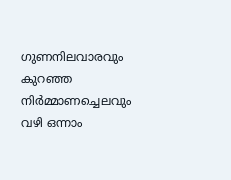ഗുണനിലവാരവും കുറഞ്ഞ നിര്‍മ്മാണച്ചെലവും വഴി ഒന്നാം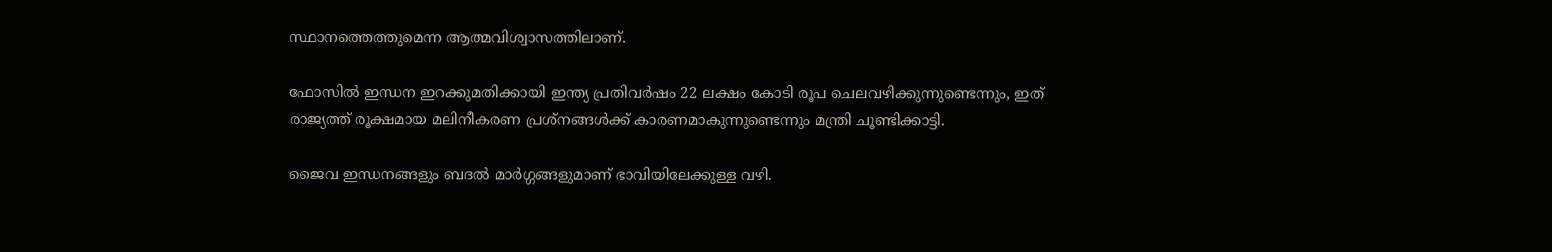സ്ഥാനത്തെത്തുമെന്ന ആത്മവിശ്വാസത്തിലാണ്.

ഫോസില്‍ ഇന്ധന ഇറക്കുമതിക്കായി ഇന്ത്യ പ്രതിവര്‍ഷം 22 ലക്ഷം കോടി രൂപ ചെലവഴിക്കുന്നുണ്ടെന്നും, ഇത് രാജ്യത്ത് രൂക്ഷമായ മലിനീകരണ പ്രശ്‌നങ്ങള്‍ക്ക് കാരണമാകുന്നുണ്ടെന്നും മന്ത്രി ചൂണ്ടിക്കാട്ടി.

ജൈവ ഇന്ധനങ്ങളും ബദല്‍ മാര്‍ഗ്ഗങ്ങളുമാണ് ഭാവിയിലേക്കുള്ള വഴി.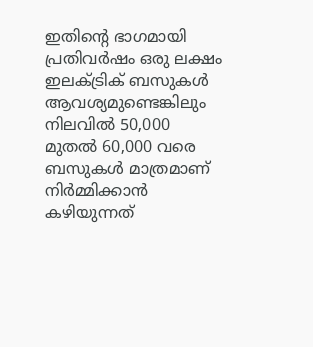ഇതിന്റെ ഭാഗമായി പ്രതിവര്‍ഷം ഒരു ലക്ഷം ഇലക്ട്രിക് ബസുകള്‍ ആവശ്യമുണ്ടെങ്കിലും നിലവില്‍ 50,000 മുതല്‍ 60,000 വരെ ബസുകള്‍ മാത്രമാണ് നിര്‍മ്മിക്കാന്‍ കഴിയുന്നത്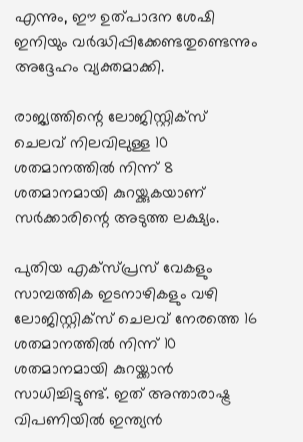എന്നും, ഈ ഉത്പാദന ശേഷി ഇനിയും വര്‍ദ്ധിപ്പിക്കേണ്ടതുണ്ടെന്നും അദ്ദേഹം വ്യക്തമാക്കി.

രാജ്യത്തിന്റെ ലോജിസ്റ്റിക്‌സ് ചെലവ് നിലവിലുള്ള 10 ശതമാനത്തില്‍ നിന്ന് 8 ശതമാനമായി കുറയ്ക്കുകയാണ് സര്‍ക്കാരിന്റെ അടുത്ത ലക്ഷ്യം.

പുതിയ എക്‌സ്പ്രസ് വേകളും സാമ്പത്തിക ഇടനാഴികളും വഴി ലോജിസ്റ്റിക്‌സ് ചെലവ് നേരത്തെ 16 ശതമാനത്തില്‍ നിന്ന് 10 ശതമാനമായി കുറയ്ക്കാന്‍ സാധിച്ചിട്ടുണ്ട്. ഇത് അന്താരാഷ്ട്ര വിപണിയില്‍ ഇന്ത്യന്‍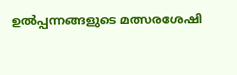ഉല്‍പ്പന്നങ്ങളുടെ മത്സരശേഷി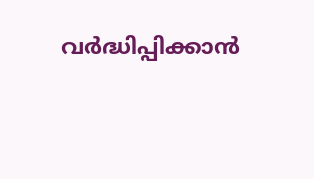വര്‍ദ്ധിപ്പിക്കാന്‍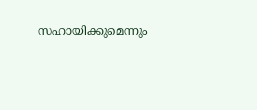സഹായിക്കുമെന്നും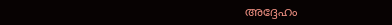അദ്ദേഹം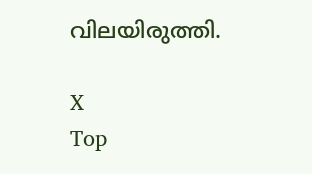വിലയിരുത്തി.

X
Top